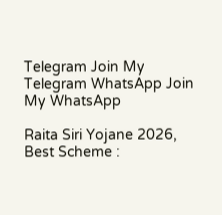Telegram Join My Telegram WhatsApp Join My WhatsApp

Raita Siri Yojane 2026, Best Scheme :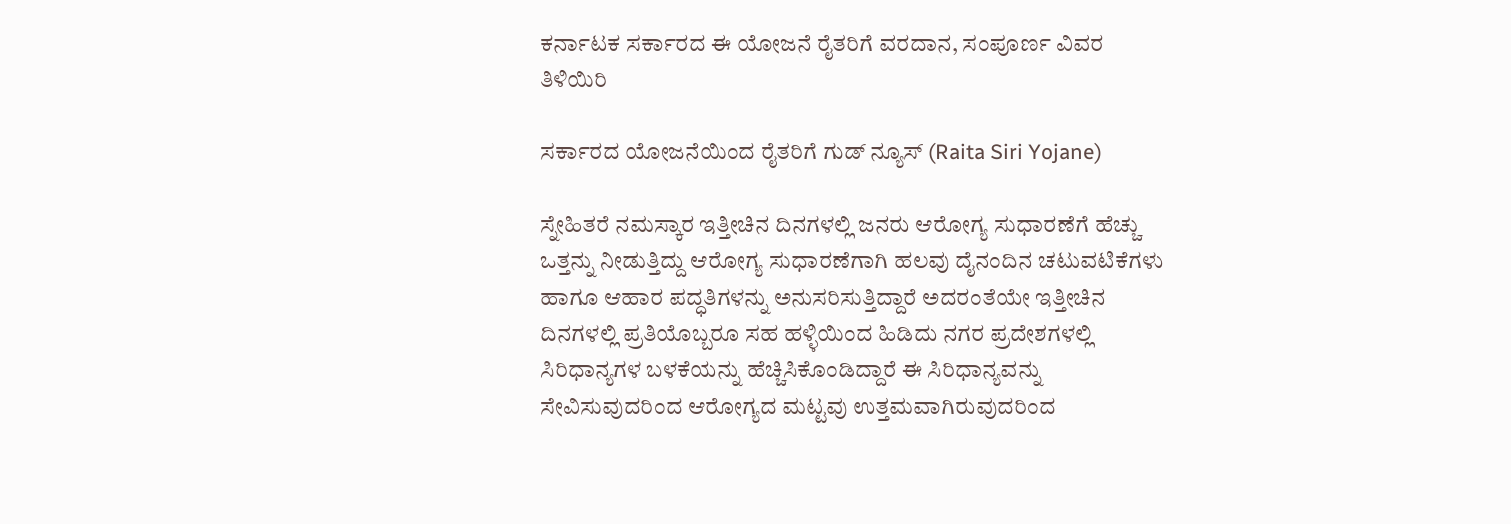ಕರ್ನಾಟಕ ಸರ್ಕಾರದ ಈ ಯೋಜನೆ ರೈತರಿಗೆ ವರದಾನ, ಸಂಪೂರ್ಣ ವಿವರ ತಿಳಿಯಿರಿ

ಸರ್ಕಾರದ ಯೋಜನೆಯಿಂದ ರೈತರಿಗೆ ಗುಡ್‌ ನ್ಯೂಸ್‌ (Raita Siri Yojane)

ಸ್ನೇಹಿತರೆ ನಮಸ್ಕಾರ ಇತ್ತೀಚಿನ ದಿನಗಳಲ್ಲಿ ಜನರು ಆರೋಗ್ಯ ಸುಧಾರಣೆಗೆ ಹೆಚ್ಚು ಒತ್ತನ್ನು ನೀಡುತ್ತಿದ್ದು ಆರೋಗ್ಯ ಸುಧಾರಣೆಗಾಗಿ ಹಲವು ದೈನಂದಿನ ಚಟುವಟಿಕೆಗಳು ಹಾಗೂ ಆಹಾರ ಪದ್ಧತಿಗಳನ್ನು ಅನುಸರಿಸುತ್ತಿದ್ದಾರೆ ಅದರಂತೆಯೇ ಇತ್ತೀಚಿನ ದಿನಗಳಲ್ಲಿ ಪ್ರತಿಯೊಬ್ಬರೂ ಸಹ ಹಳ್ಳಿಯಿಂದ ಹಿಡಿದು ನಗರ ಪ್ರದೇಶಗಳಲ್ಲಿ ಸಿರಿಧಾನ್ಯಗಳ ಬಳಕೆಯನ್ನು ಹೆಚ್ಚಿಸಿಕೊಂಡಿದ್ದಾರೆ ಈ ಸಿರಿಧಾನ್ಯವನ್ನು ಸೇವಿಸುವುದರಿಂದ ಆರೋಗ್ಯದ ಮಟ್ಟವು ಉತ್ತಮವಾಗಿರುವುದರಿಂದ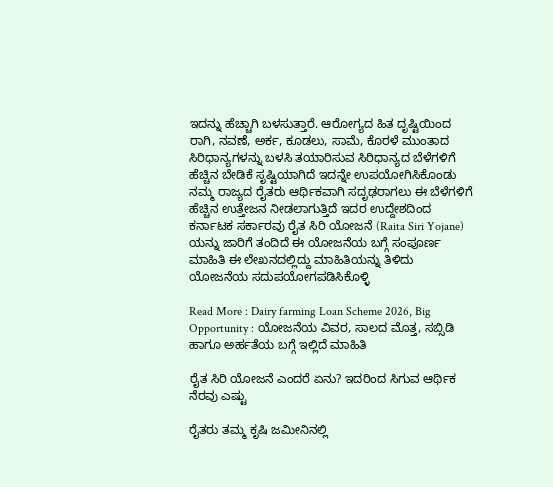ಇದನ್ನು ಹೆಚ್ಚಾಗಿ ಬಳಸುತ್ತಾರೆ. ಆರೋಗ್ಯದ ಹಿತ ದೃಷ್ಟಿಯಿಂದ ರಾಗಿ, ನವಣೆ, ಅರ್ಕ, ಕೂಡಲು, ಸಾಮೆ, ಕೊರಳೆ ಮುಂತಾದ ಸಿರಿಧಾನ್ಯಗಳನ್ನು ಬಳಸಿ ತಯಾರಿಸುವ ಸಿರಿಧಾನ್ಯದ ಬೆಳೆಗಳಿಗೆ ಹೆಚ್ಚಿನ ಬೇಡಿಕೆ ಸೃಷ್ಟಿಯಾಗಿದೆ ಇದನ್ನೇ ಉಪಯೋಗಿಸಿಕೊಂಡು ನಮ್ಮ ರಾಜ್ಯದ ರೈತರು ಆರ್ಥಿಕವಾಗಿ ಸದೃಢರಾಗಲು ಈ ಬೆಳೆಗಳಿಗೆ ಹೆಚ್ಚಿನ ಉತ್ತೇಜನ ನೀಡಲಾಗುತ್ತಿದೆ ಇದರ ಉದ್ದೇಶದಿಂದ ಕರ್ನಾಟಕ ಸರ್ಕಾರವು ರೈತ ಸಿರಿ ಯೋಜನೆ (Raita Siri Yojane) ಯನ್ನು ಜಾರಿಗೆ ತಂದಿದೆ ಈ ಯೋಜನೆಯ ಬಗ್ಗೆ ಸಂಪೂರ್ಣ ಮಾಹಿತಿ ಈ ಲೇಖನದಲ್ಲಿದ್ದು ಮಾಹಿತಿಯನ್ನು ತಿಳಿದು ಯೋಜನೆಯ ಸದುಪಯೋಗಪಡಿಸಿಕೊಳ್ಳಿ

Read More : Dairy farming Loan Scheme 2026, Big Opportunity : ಯೋಜನೆಯ ವಿವರ, ಸಾಲದ ಮೊತ್ತ, ಸಬ್ಸಿಡಿ ಹಾಗೂ ಅರ್ಹತೆಯ ಬಗ್ಗೆ ಇಲ್ಲಿದೆ ಮಾಹಿತಿ

ರೈತ ಸಿರಿ ಯೋಜನೆ ಎಂದರೆ ಏನು? ಇದರಿಂದ ಸಿಗುವ ಆರ್ಥಿಕ ನೆರವು ಎಷ್ಟು

ರೈತರು ತಮ್ಮ ಕೃಷಿ ಜಮೀನಿನಲ್ಲಿ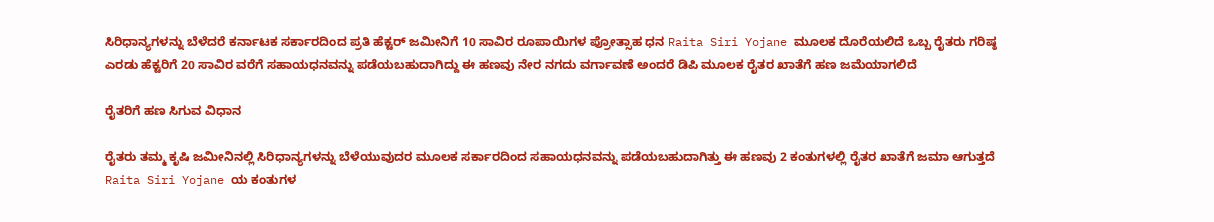ಸಿರಿಧಾನ್ಯಗಳನ್ನು ಬೆಳೆದರೆ ಕರ್ನಾಟಕ ಸರ್ಕಾರದಿಂದ ಪ್ರತಿ ಹೆಕ್ಟರ್ ಜಮೀನಿಗೆ 10 ಸಾವಿರ ರೂಪಾಯಿಗಳ ಪ್ರೋತ್ಸಾಹ ಧನ Raita Siri Yojane ಮೂಲಕ ದೊರೆಯಲಿದೆ ಒಬ್ಬ ರೈತರು ಗರಿಷ್ಠ ಎರಡು ಹೆಕ್ಟರಿಗೆ 20 ಸಾವಿರ ವರೆಗೆ ಸಹಾಯಧನವನ್ನು ಪಡೆಯಬಹುದಾಗಿದ್ದು ಈ ಹಣವು ನೇರ ನಗದು ವರ್ಗಾವಣೆ ಅಂದರೆ ಡಿಪಿ ಮೂಲಕ ರೈತರ ಖಾತೆಗೆ ಹಣ ಜಮೆಯಾಗಲಿದೆ

ರೈತರಿಗೆ ಹಣ ಸಿಗುವ ವಿಧಾನ

ರೈತರು ತಮ್ಮ ಕೃಷಿ ಜಮೀನಿನಲ್ಲಿ ಸಿರಿಧಾನ್ಯಗಳನ್ನು ಬೆಳೆಯುವುದರ ಮೂಲಕ ಸರ್ಕಾರದಿಂದ ಸಹಾಯಧನವನ್ನು ಪಡೆಯಬಹುದಾಗಿತ್ತು ಈ ಹಣವು 2 ಕಂತುಗಳಲ್ಲಿ ರೈತರ ಖಾತೆಗೆ ಜಮಾ ಆಗುತ್ತದೆ Raita Siri Yojane ಯ ಕಂತುಗಳ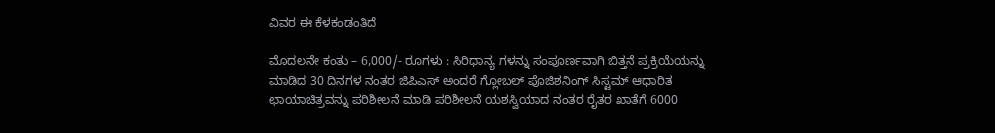ವಿವರ ಈ ಕೆಳಕಂಡಂತಿದೆ

ಮೊದಲನೇ ಕಂತು – 6,000/- ರೂಗಳು : ಸಿರಿಧಾನ್ಯ ಗಳನ್ನು ಸಂಪೂರ್ಣವಾಗಿ ಬಿತ್ತನೆ ಪ್ರಕ್ರಿಯೆಯನ್ನು ಮಾಡಿದ 30 ದಿನಗಳ ನಂತರ ಜಿಪಿಎಸ್ ಅಂದರೆ ಗ್ಲೋಬಲ್ ಪೊಜಿಶನಿಂಗ್ ಸಿಸ್ಟಮ್ ಆಧಾರಿತ ಛಾಯಾಚಿತ್ರವನ್ನು ಪರಿಶೀಲನೆ ಮಾಡಿ ಪರಿಶೀಲನೆ ಯಶಸ್ವಿಯಾದ ನಂತರ ರೈತರ ಖಾತೆಗೆ 6000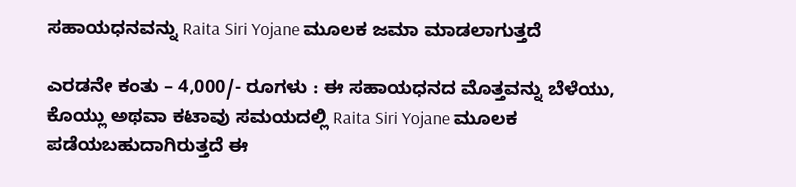ಸಹಾಯಧನವನ್ನು Raita Siri Yojane ಮೂಲಕ ಜಮಾ ಮಾಡಲಾಗುತ್ತದೆ

ಎರಡನೇ ಕಂತು – 4,000/- ರೂಗಳು : ಈ ಸಹಾಯಧನದ ಮೊತ್ತವನ್ನು ಬೆಳೆಯು, ಕೊಯ್ಲು ಅಥವಾ ಕಟಾವು ಸಮಯದಲ್ಲಿ Raita Siri Yojane ಮೂಲಕ ಪಡೆಯಬಹುದಾಗಿರುತ್ತದೆ ಈ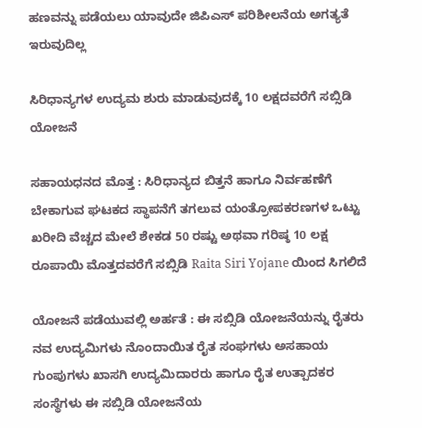ಹಣವನ್ನು ಪಡೆಯಲು ಯಾವುದೇ ಜಿಪಿಎಸ್ ಪರಿಶೀಲನೆಯ ಅಗತ್ಯತೆ ಇರುವುದಿಲ್ಲ

ಸಿರಿಧಾನ್ಯಗಳ ಉದ್ಯಮ ಶುರು ಮಾಡುವುದಕ್ಕೆ 10 ಲಕ್ಷದವರೆಗೆ ಸಬ್ಸಿಡಿ ಯೋಜನೆ

ಸಹಾಯಧನದ ಮೊತ್ತ : ಸಿರಿಧಾನ್ಯದ ಬಿತ್ತನೆ ಹಾಗೂ ನಿರ್ವಹಣೆಗೆ ಬೇಕಾಗುವ ಘಟಕದ ಸ್ಥಾಪನೆಗೆ ತಗಲುವ ಯಂತ್ರೋಪಕರಣಗಳ ಒಟ್ಟು ಖರೀದಿ ವೆಚ್ಚದ ಮೇಲೆ ಶೇಕಡ 50 ರಷ್ಟು ಅಥವಾ ಗರಿಷ್ಠ 10 ಲಕ್ಷ ರೂಪಾಯಿ ಮೊತ್ತದವರೆಗೆ ಸಬ್ಸಿಡಿ Raita Siri Yojane ಯಿಂದ ಸಿಗಲಿದೆ

ಯೋಜನೆ ಪಡೆಯುವಲ್ಲಿ ಅರ್ಹತೆ : ಈ ಸಬ್ಸಿಡಿ ಯೋಜನೆಯನ್ನು ರೈತರು ನವ ಉದ್ಯಮಿಗಳು ನೊಂದಾಯಿತ ರೈತ ಸಂಘಗಳು ಅಸಹಾಯ ಗುಂಪುಗಳು ಖಾಸಗಿ ಉದ್ಯಮಿದಾರರು ಹಾಗೂ ರೈತ ಉತ್ಪಾದಕರ ಸಂಸ್ಥೆಗಳು ಈ ಸಬ್ಸಿಡಿ ಯೋಜನೆಯ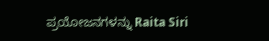ಪ್ರಯೋಜನಗಳನ್ನು Raita Siri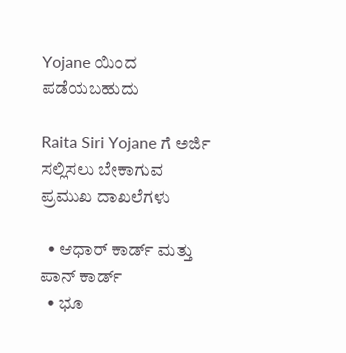Yojane ಯಿಂದ ಪಡೆಯಬಹುದು

Raita Siri Yojane ಗೆ ಅರ್ಜಿ ಸಲ್ಲಿಸಲು ಬೇಕಾಗುವ ಪ್ರಮುಖ ದಾಖಲೆಗಳು

  • ಆಧಾರ್ ಕಾರ್ಡ್ ಮತ್ತು ಪಾನ್ ಕಾರ್ಡ್
  • ಭೂ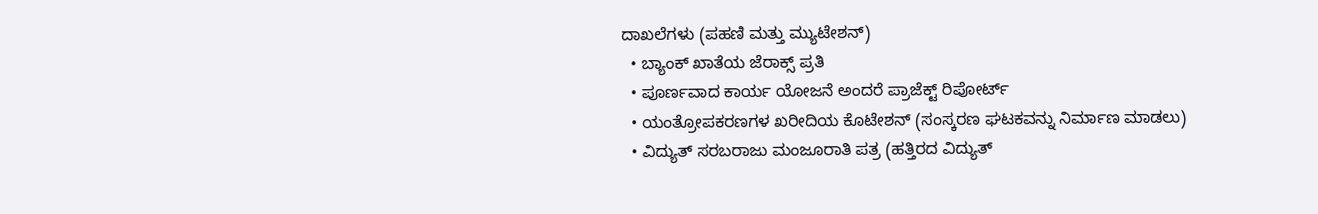ದಾಖಲೆಗಳು (ಪಹಣಿ ಮತ್ತು ಮ್ಯುಟೇಶನ್)
  • ಬ್ಯಾಂಕ್ ಖಾತೆಯ ಜೆರಾಕ್ಸ್ ಪ್ರತಿ
  • ಪೂರ್ಣವಾದ ಕಾರ್ಯ ಯೋಜನೆ ಅಂದರೆ ಪ್ರಾಜೆಕ್ಟ್ ರಿಪೋರ್ಟ್
  • ಯಂತ್ರೋಪಕರಣಗಳ ಖರೀದಿಯ ಕೊಟೇಶನ್ (ಸಂಸ್ಕರಣ ಘಟಕವನ್ನು ನಿರ್ಮಾಣ ಮಾಡಲು)
  • ವಿದ್ಯುತ್ ಸರಬರಾಜು ಮಂಜೂರಾತಿ ಪತ್ರ (ಹತ್ತಿರದ ವಿದ್ಯುತ್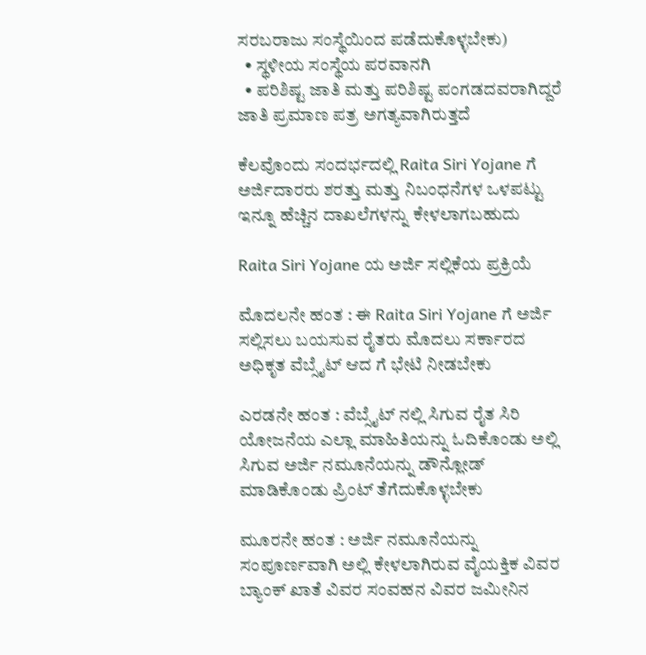ಸರಬರಾಜು ಸಂಸ್ಥೆಯಿಂದ ಪಡೆದುಕೊಳ್ಳಬೇಕು)
  • ಸ್ಥಳೀಯ ಸಂಸ್ಥೆಯ ಪರವಾನಗಿ
  • ಪರಿಶಿಷ್ಟ ಜಾತಿ ಮತ್ತು ಪರಿಶಿಷ್ಟ ಪಂಗಡದವರಾಗಿದ್ದರೆ ಜಾತಿ ಪ್ರಮಾಣ ಪತ್ರ ಅಗತ್ಯವಾಗಿರುತ್ತದೆ

ಕೆಲವೊಂದು ಸಂದರ್ಭದಲ್ಲಿ Raita Siri Yojane ಗೆ ಅರ್ಜಿದಾರರು ಶರತ್ತು ಮತ್ತು ನಿಬಂಧನೆಗಳ ಒಳಪಟ್ಟು ಇನ್ನೂ ಹೆಚ್ಚಿನ ದಾಖಲೆಗಳನ್ನು ಕೇಳಲಾಗಬಹುದು

Raita Siri Yojane ಯ ಅರ್ಜಿ ಸಲ್ಲಿಕೆಯ ಪ್ರಕ್ರಿಯೆ

ಮೊದಲನೇ ಹಂತ : ಈ Raita Siri Yojane ಗೆ ಅರ್ಜಿ ಸಲ್ಲಿಸಲು ಬಯಸುವ ರೈತರು ಮೊದಲು ಸರ್ಕಾರದ ಅಧಿಕೃತ ವೆಬ್ಸೈಟ್ ಆದ ಗೆ ಭೇಟಿ ನೀಡಬೇಕು

ಎರಡನೇ ಹಂತ : ವೆಬ್ಸೈಟ್ ನಲ್ಲಿ ಸಿಗುವ ರೈತ ಸಿರಿ ಯೋಜನೆಯ ಎಲ್ಲಾ ಮಾಹಿತಿಯನ್ನು ಓದಿಕೊಂಡು ಅಲ್ಲಿ ಸಿಗುವ ಅರ್ಜಿ ನಮೂನೆಯನ್ನು ಡೌನ್ಲೋಡ್ ಮಾಡಿಕೊಂಡು ಪ್ರಿಂಟ್ ತೆಗೆದುಕೊಳ್ಳಬೇಕು

ಮೂರನೇ ಹಂತ : ಅರ್ಜಿ ನಮೂನೆಯನ್ನು ಸಂಪೂರ್ಣವಾಗಿ ಅಲ್ಲಿ ಕೇಳಲಾಗಿರುವ ವೈಯಕ್ತಿಕ ವಿವರ ಬ್ಯಾಂಕ್ ಖಾತೆ ವಿವರ ಸಂವಹನ ವಿವರ ಜಮೀನಿನ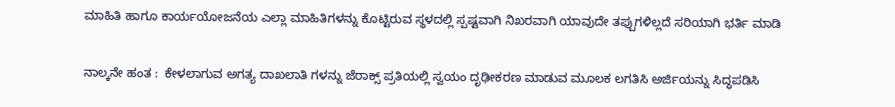ಮಾಹಿತಿ ಹಾಗೂ ಕಾರ್ಯಯೋಜನೆಯ ಎಲ್ಲಾ ಮಾಹಿತಿಗಳನ್ನು ಕೊಟ್ಟಿರುವ ಸ್ಥಳದಲ್ಲಿ ಸ್ಪಷ್ಟವಾಗಿ ನಿಖರವಾಗಿ ಯಾವುದೇ ತಪ್ಪುಗಳಿಲ್ಲದೆ ಸರಿಯಾಗಿ ಭರ್ತಿ ಮಾಡಿ

ನಾಲ್ಕನೇ ಹಂತ :  ಕೇಳಲಾಗುವ ಅಗತ್ಯ ದಾಖಲಾತಿ ಗಳನ್ನು ಜೆರಾಕ್ಸ್ ಪ್ರತಿಯಲ್ಲಿ ಸ್ವಯಂ ದೃಢೀಕರಣ ಮಾಡುವ ಮೂಲಕ ಲಗತಿಸಿ ಅರ್ಜಿಯನ್ನು ಸಿದ್ಧಪಡಿಸಿ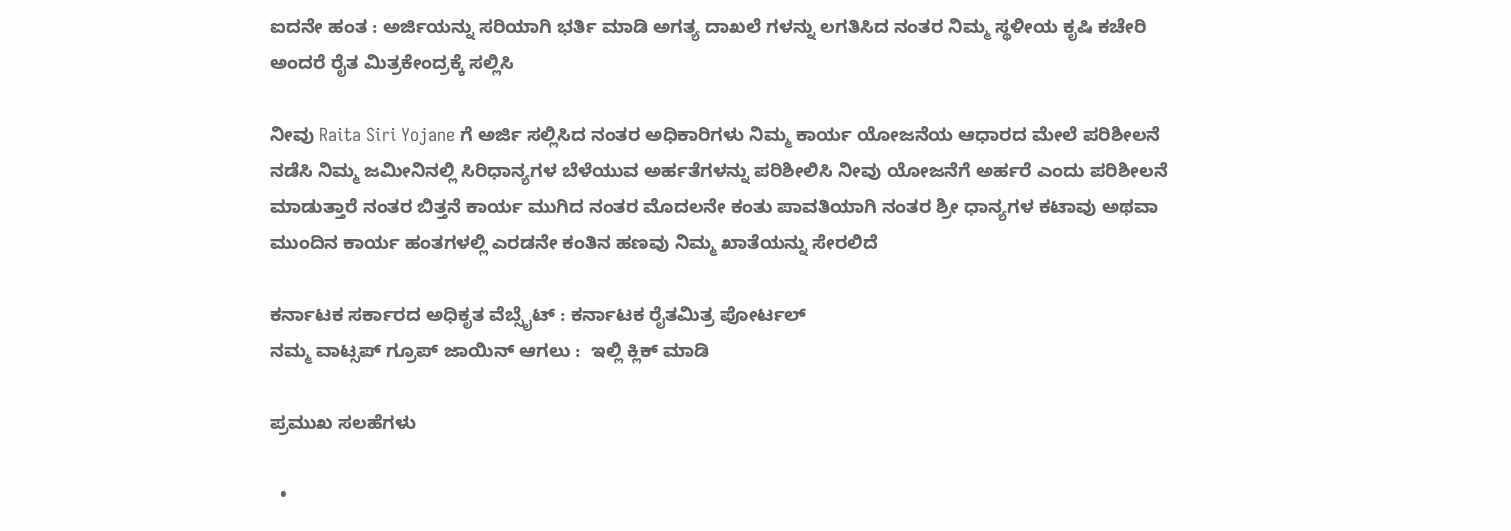ಐದನೇ ಹಂತ : ಅರ್ಜಿಯನ್ನು ಸರಿಯಾಗಿ ಭರ್ತಿ ಮಾಡಿ ಅಗತ್ಯ ದಾಖಲೆ ಗಳನ್ನು ಲಗತಿಸಿದ ನಂತರ ನಿಮ್ಮ ಸ್ಥಳೀಯ ಕೃಷಿ ಕಚೇರಿ ಅಂದರೆ ರೈತ ಮಿತ್ರಕೇಂದ್ರಕ್ಕೆ ಸಲ್ಲಿಸಿ

ನೀವು Raita Siri Yojane ಗೆ ಅರ್ಜಿ ಸಲ್ಲಿಸಿದ ನಂತರ ಅಧಿಕಾರಿಗಳು ನಿಮ್ಮ ಕಾರ್ಯ ಯೋಜನೆಯ ಆಧಾರದ ಮೇಲೆ ಪರಿಶೀಲನೆ ನಡೆಸಿ ನಿಮ್ಮ ಜಮೀನಿನಲ್ಲಿ ಸಿರಿಧಾನ್ಯಗಳ ಬೆಳೆಯುವ ಅರ್ಹತೆಗಳನ್ನು ಪರಿಶೀಲಿಸಿ ನೀವು ಯೋಜನೆಗೆ ಅರ್ಹರೆ ಎಂದು ಪರಿಶೀಲನೆ ಮಾಡುತ್ತಾರೆ ನಂತರ ಬಿತ್ತನೆ ಕಾರ್ಯ ಮುಗಿದ ನಂತರ ಮೊದಲನೇ ಕಂತು ಪಾವತಿಯಾಗಿ ನಂತರ ಶ್ರೀ ಧಾನ್ಯಗಳ ಕಟಾವು ಅಥವಾ ಮುಂದಿನ ಕಾರ್ಯ ಹಂತಗಳಲ್ಲಿ ಎರಡನೇ ಕಂತಿನ ಹಣವು ನಿಮ್ಮ ಖಾತೆಯನ್ನು ಸೇರಲಿದೆ

ಕರ್ನಾಟಕ ಸರ್ಕಾರದ ಅಧಿಕೃತ ವೆಬ್ಸೈಟ್ : ಕರ್ನಾಟಕ ರೈತಮಿತ್ರ ಪೋರ್ಟಲ್
ನಮ್ಮ ವಾಟ್ಸಪ್ ಗ್ರೂಪ್ ಜಾಯಿನ್ ಆಗಲು :  ಇಲ್ಲಿ ಕ್ಲಿಕ್ ಮಾಡಿ

ಪ್ರಮುಖ ಸಲಹೆಗಳು

  •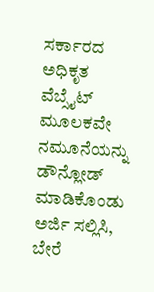ಸರ್ಕಾರದ ಅಧಿಕೃತ ವೆಬ್ಸೈಟ್ ಮೂಲಕವೇ ನಮೂನೆಯನ್ನು ಡೌನ್ಲೋಡ್ ಮಾಡಿಕೊಂಡು ಅರ್ಜಿ ಸಲ್ಲಿಸಿ, ಬೇರೆ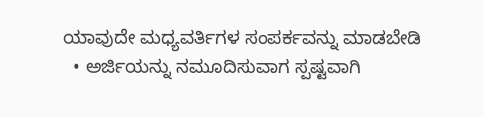ಯಾವುದೇ ಮಧ್ಯವರ್ತಿಗಳ ಸಂಪರ್ಕವನ್ನು ಮಾಡಬೇಡಿ
  • ಅರ್ಜಿಯನ್ನು ನಮೂದಿಸುವಾಗ ಸ್ಪಷ್ಟವಾಗಿ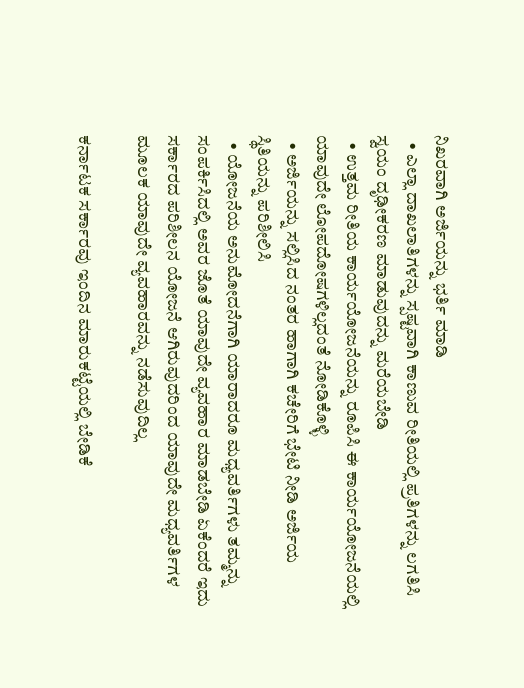ನಿಖರವಾಗಿ ಅರ್ಜಿಯನ್ನು ಭರ್ತಿ ಮಾಡಿ
  • ಎಲ್ಲಾ ದಾಖಲಾತಿಗಳನ್ನು ಸ್ಪಷ್ಟವಾಗಿ ಕಾಣುವ ರೀತಿಯಲ್ಲಿ ಪ್ರತಿಗಳನ್ನು ಲಗತಿಸಿ ಸ್ವಯಂ ದೃಢೀಕರಣ ಮಾಡುವುದನ್ನು ಮರೆಯಬೇಡಿ
  • ಉತ್ತಮ ರೀತಿಯ ಕಾರ್ಯಯೋಜನೆಯನ್ನು ರೂಪಿಸಿ ಈ ಕಾರ್ಯಯೋಜನೆಯಲ್ಲಿ ಯಾವುದೇ ಲೋಪದೋಷಗಳಿಲ್ಲದಂತೆ ನೋಡಿಕೊಳ್ಳಿ
  • ಅರ್ಜಿಯನ್ನು ಸಲ್ಲಿಸಿದ ನಂತರ ಹಾಗಾಗಿ ಕಚೇರಿಗೆ ಭೇಟಿ ನೀಡಿ ಅರ್ಜಿಯ ಸ್ಥಿತಿಯನ್ನು ಪರಿಶೀಲಿಸಿ
  • ಯೋಜನೆಯ ಅನುಮೋದನೆಗಾಗಿ ಯಾರಾದರೂ ಮಧ್ಯವರ್ತಿಗಳು ತಮ್ಮನ್ನು ಸಂಪರ್ಕಿಸಿದಲ್ಲಿ ಅವರ ಜೊತೆ ಯಾವುದೇ ವ್ಯವಹಾರ ಮಾಡಬೇಡಿ ಏಕೆಂದರೆ ಇದು ಸರ್ಕಾರದ ಪರಿಶೀಲನ ಯೋಜನೆ ಆಗಿರುವುದರಿಂದ ಯಾವುದೇ ಮಧ್ಯವರ್ತಿಗಳ ಮೂಲಕ ಯಾವುದೇ ವ್ಯವಹಾರವನ್ನು ನಡೆಸುವುದಿಲ್ಲ

ಕರ್ನಾಟಕ ಸರ್ಕಾರವು ಇಂದಿನ ಮಾರುಕಟ್ಟೆಯಲ್ಲಿ ಬೇಡಿಕೆ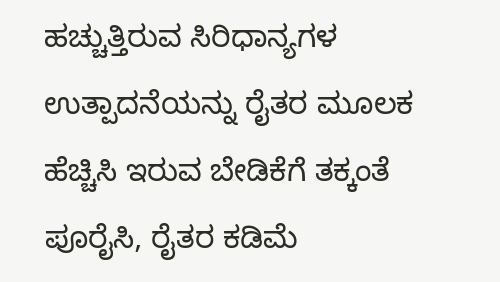ಹಚ್ಚುತ್ತಿರುವ ಸಿರಿಧಾನ್ಯಗಳ ಉತ್ಪಾದನೆಯನ್ನು ರೈತರ ಮೂಲಕ ಹೆಚ್ಚಿಸಿ ಇರುವ ಬೇಡಿಕೆಗೆ ತಕ್ಕಂತೆ ಪೂರೈಸಿ, ರೈತರ ಕಡಿಮೆ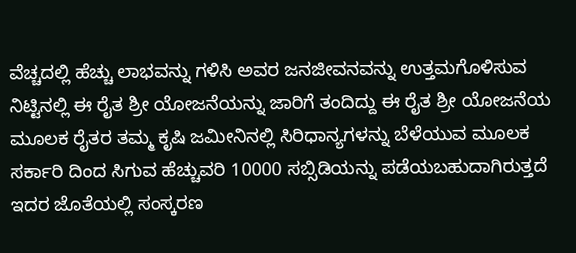ವೆಚ್ಚದಲ್ಲಿ ಹೆಚ್ಚು ಲಾಭವನ್ನು ಗಳಿಸಿ ಅವರ ಜನಜೀವನವನ್ನು ಉತ್ತಮಗೊಳಿಸುವ ನಿಟ್ಟಿನಲ್ಲಿ ಈ ರೈತ ಶ್ರೀ ಯೋಜನೆಯನ್ನು ಜಾರಿಗೆ ತಂದಿದ್ದು ಈ ರೈತ ಶ್ರೀ ಯೋಜನೆಯ ಮೂಲಕ ರೈತರ ತಮ್ಮ ಕೃಷಿ ಜಮೀನಿನಲ್ಲಿ ಸಿರಿಧಾನ್ಯಗಳನ್ನು ಬೆಳೆಯುವ ಮೂಲಕ ಸರ್ಕಾರಿ ದಿಂದ ಸಿಗುವ ಹೆಚ್ಚುವರಿ 10000 ಸಬ್ಸಿಡಿಯನ್ನು ಪಡೆಯಬಹುದಾಗಿರುತ್ತದೆ ಇದರ ಜೊತೆಯಲ್ಲಿ ಸಂಸ್ಕರಣ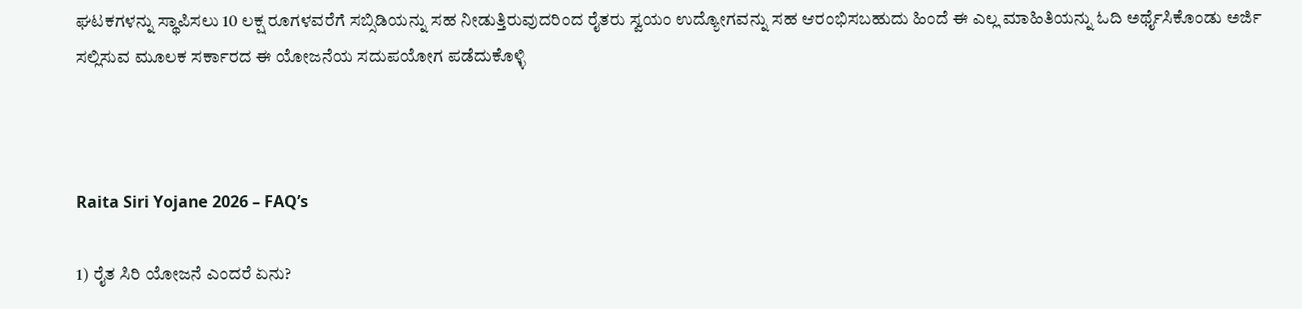ಘಟಕಗಳನ್ನು ಸ್ಥಾಪಿಸಲು 10 ಲಕ್ಷ ರೂಗಳವರೆಗೆ ಸಬ್ಸಿಡಿಯನ್ನು ಸಹ ನೀಡುತ್ತಿರುವುದರಿಂದ ರೈತರು ಸ್ವಯಂ ಉದ್ಯೋಗವನ್ನು ಸಹ ಆರಂಭಿಸಬಹುದು ಹಿಂದೆ ಈ ಎಲ್ಲ ಮಾಹಿತಿಯನ್ನು ಓದಿ ಅರ್ಥೈಸಿಕೊಂಡು ಅರ್ಜಿ ಸಲ್ಲಿಸುವ ಮೂಲಕ ಸರ್ಕಾರದ ಈ ಯೋಜನೆಯ ಸದುಪಯೋಗ ಪಡೆದುಕೊಳ್ಳಿ



Raita Siri Yojane 2026 – FAQ’s

1) ರೈತ ಸಿರಿ ಯೋಜನೆ ಎಂದರೆ ಏನು?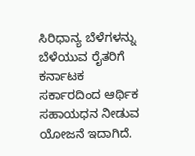ಸಿರಿಧಾನ್ಯ ಬೆಳೆಗಳನ್ನು ಬೆಳೆಯುವ ರೈತರಿಗೆ ಕರ್ನಾಟಕ ಸರ್ಕಾರದಿಂದ ಆರ್ಥಿಕ ಸಹಾಯಧನ ನೀಡುವ ಯೋಜನೆ ಇದಾಗಿದೆ.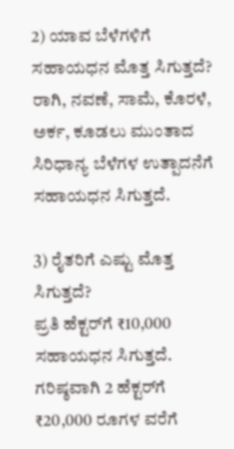2) ಯಾವ ಬೆಳೆಗಳಿಗೆ ಸಹಾಯಧನ ಮೊತ್ತ ಸಿಗುತ್ತದೆ?
ರಾಗಿ, ನವಣೆ, ಸಾಮೆ, ಕೊರಳೆ, ಅರ್ಕ, ಕೂಡಲು ಮುಂತಾದ ಸಿರಿಧಾನ್ಯ ಬೆಳೆಗಳ ಉತ್ಪಾದನೆಗೆ ಸಹಾಯಧನ ಸಿಗುತ್ತದೆ.

3) ರೈತರಿಗೆ ಎಷ್ಟು ಮೊತ್ತ ಸಿಗುತ್ತದೆ?
ಪ್ರತಿ ಹೆಕ್ಟರ್‌ಗೆ ₹10,000 ಸಹಾಯಧನ ಸಿಗುತ್ತದೆ. ಗರಿಷ್ಠವಾಗಿ 2 ಹೆಕ್ಟರ್‌ಗೆ ₹20,000 ರೂಗಳ ವರೆಗೆ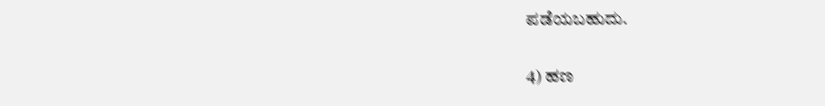ಪಡೆಯಬಹುದು.

4) ಹಣ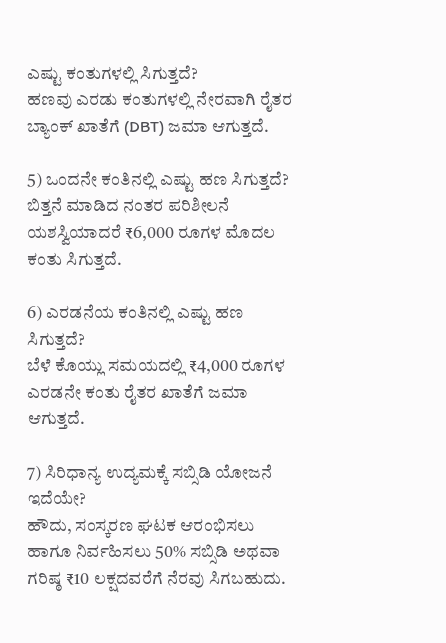ಎಷ್ಟು ಕಂತುಗಳಲ್ಲಿ ಸಿಗುತ್ತದೆ?
ಹಣವು ಎರಡು ಕಂತುಗಳಲ್ಲಿ ನೇರವಾಗಿ ರೈತರ ಬ್ಯಾಂಕ್ ಖಾತೆಗೆ (DBT) ಜಮಾ ಆಗುತ್ತದೆ.

5) ಒಂದನೇ ಕಂತಿನಲ್ಲಿ ಎಷ್ಟು ಹಣ ಸಿಗುತ್ತದೆ?
ಬಿತ್ತನೆ ಮಾಡಿದ ನಂತರ ಪರಿಶೀಲನೆ ಯಶಸ್ವಿಯಾದರೆ ₹6,000 ರೂಗಳ ಮೊದಲ ಕಂತು ಸಿಗುತ್ತದೆ.

6) ಎರಡನೆಯ ಕಂತಿನಲ್ಲಿ ಎಷ್ಟು ಹಣ ಸಿಗುತ್ತದೆ?
ಬೆಳೆ ಕೊಯ್ಲು ಸಮಯದಲ್ಲಿ ₹4,000 ರೂಗಳ ಎರಡನೇ ಕಂತು ರೈತರ ಖಾತೆಗೆ ಜಮಾ ಆಗುತ್ತದೆ.

7) ಸಿರಿಧಾನ್ಯ ಉದ್ಯಮಕ್ಕೆ ಸಬ್ಸಿಡಿ ಯೋಜನೆ ಇದೆಯೇ?
ಹೌದು, ಸಂಸ್ಕರಣ ಘಟಕ ಆರಂಭಿಸಲು ಹಾಗೂ ನಿರ್ವಹಿಸಲು 50% ಸಬ್ಸಿಡಿ ಅಥವಾ ಗರಿಷ್ಠ ₹10 ಲಕ್ಷದವರೆಗೆ ನೆರವು ಸಿಗಬಹುದು.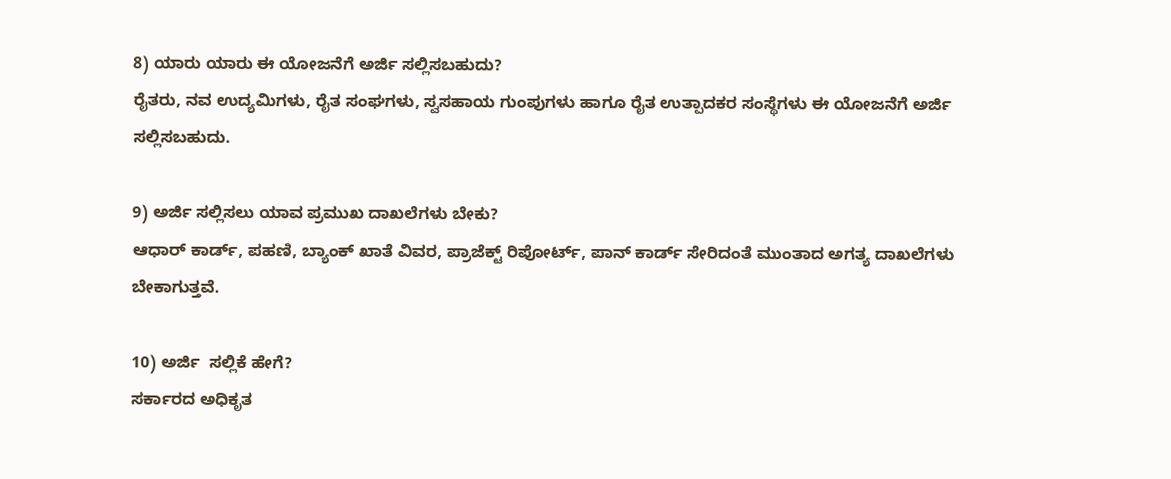8) ಯಾರು ಯಾರು ಈ ಯೋಜನೆಗೆ ಅರ್ಜಿ ಸಲ್ಲಿಸಬಹುದು?
ರೈತರು, ನವ ಉದ್ಯಮಿಗಳು, ರೈತ ಸಂಘಗಳು, ಸ್ವಸಹಾಯ ಗುಂಪುಗಳು ಹಾಗೂ ರೈತ ಉತ್ಪಾದಕರ ಸಂಸ್ಥೆಗಳು ಈ ಯೋಜನೆಗೆ ಅರ್ಜಿ ಸಲ್ಲಿಸಬಹುದು.

9) ಅರ್ಜಿ ಸಲ್ಲಿಸಲು ಯಾವ ಪ್ರಮುಖ ದಾಖಲೆಗಳು ಬೇಕು?
ಆಧಾರ್ ಕಾರ್ಡ್, ಪಹಣಿ, ಬ್ಯಾಂಕ್ ಖಾತೆ ವಿವರ, ಪ್ರಾಜೆಕ್ಟ್ ರಿಪೋರ್ಟ್, ಪಾನ್ ಕಾರ್ಡ್ ಸೇರಿದಂತೆ ಮುಂತಾದ ಅಗತ್ಯ ದಾಖಲೆಗಳು ಬೇಕಾಗುತ್ತವೆ.

10) ಅರ್ಜಿ  ಸಲ್ಲಿಕೆ ಹೇಗೆ?
ಸರ್ಕಾರದ ಅಧಿಕೃತ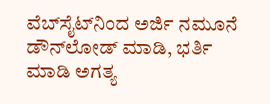ವೆಬ್‌ಸೈಟ್‌ನಿಂದ ಅರ್ಜಿ ನಮೂನೆ ಡೌನ್‌ಲೋಡ್ ಮಾಡಿ, ಭರ್ತಿ ಮಾಡಿ ಅಗತ್ಯ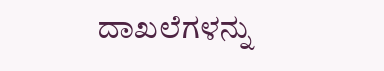ದಾಖಲೆಗಳನ್ನು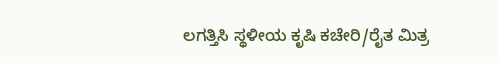ಲಗತ್ತಿಸಿ ಸ್ಥಳೀಯ ಕೃಷಿ ಕಚೇರಿ/ರೈತ ಮಿತ್ರ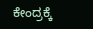ಕೇಂದ್ರಕ್ಕೆ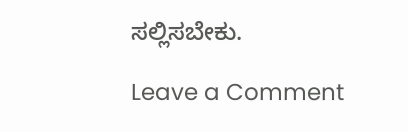ಸಲ್ಲಿಸಬೇಕು.

Leave a Comment